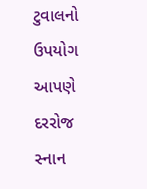ટુવાલનો ઉપયોગ આપણે દરરોજ સ્નાન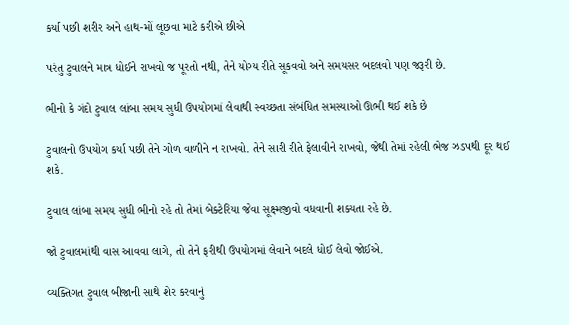કર્યા પછી શરીર અને હાથ-મોં લૂછવા માટે કરીએ છીએ

પરંતુ ટુવાલને માત્ર ધોઈને રાખવો જ પૂરતો નથી, તેને યોગ્ય રીતે સૂકવવો અને સમયસર બદલવો પણ જરૂરી છે.

ભીનો કે ગંદો ટુવાલ લાંબા સમય સુધી ઉપયોગમાં લેવાથી સ્વચ્છતા સંબંધિત સમસ્યાઓ ઊભી થઈ શકે છે

ટુવાલનો ઉપયોગ કર્યા પછી તેને ગોળ વાળીને ન રાખવો. તેને સારી રીતે ફેલાવીને રાખવો, જેથી તેમાં રહેલી ભેજ ઝડપથી દૂર થઈ શકે.

ટુવાલ લાંબા સમય સુધી ભીનો રહે તો તેમાં બેક્ટેરિયા જેવા સૂક્ષ્મજીવો વધવાની શક્યતા રહે છે.

જો ટુવાલમાંથી વાસ આવવા લાગે, તો તેને ફરીથી ઉપયોગમાં લેવાને બદલે ધોઈ લેવો જોઈએ.

વ્યક્તિગત ટુવાલ બીજાની સાથે શેર કરવાનું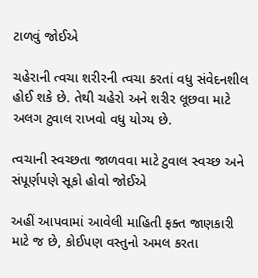ટાળવું જોઈએ

ચહેરાની ત્વચા શરીરની ત્વચા કરતાં વધુ સંવેદનશીલ હોઈ શકે છે. તેથી ચહેરો અને શરીર લૂછવા માટે અલગ ટુવાલ રાખવો વધુ યોગ્ય છે.

ત્વચાની સ્વચ્છતા જાળવવા માટે ટુવાલ સ્વચ્છ અને સંપૂર્ણપણે સૂકો હોવો જોઈએ

અહીં આપવામાં આવેલી માહિતી ફક્ત જાણકારી માટે જ છે, કોઈપણ વસ્તુનો અમલ કરતા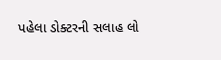પહેલા ડોક્ટરની સલાહ લો